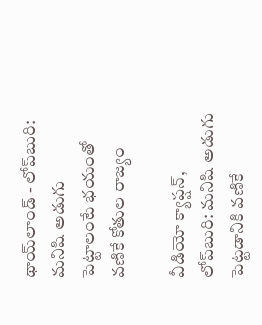థాయ్‌లాండ్ - లోప్‌బురి: మనిషి అడుగు పెట్టాలంటే భయంతో వణికే కోతుల రాజ్యం

వీడియో క్యాప్షన్, లోప్‌బురి: మనిషి అడుగు పెట్టడానికి వణికే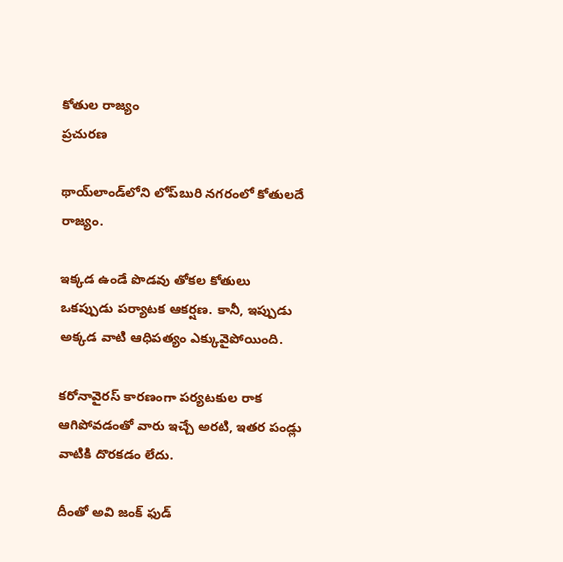కోతుల రాజ్యం
ప్రచురణ

థాయ్‌లాండ్‌లోని లోప్‌బురి నగరంలో కోతులదే రాజ్యం.

ఇక్కడ ఉండే పొడవు తోకల కోతులు ఒకప్పుడు పర్యాటక ఆకర్షణ. కానీ, ఇప్పుడు అక్కడ వాటి ఆధిపత్యం ఎక్కువైపోయింది.

కరోనావైరస్ కారణంగా పర్యటకుల రాక ఆగిపోవడంతో వారు ఇచ్చే అరటి, ఇతర పండ్లు వాటికి దొరకడం లేదు.

దీంతో అవి జంక్ ఫుడ్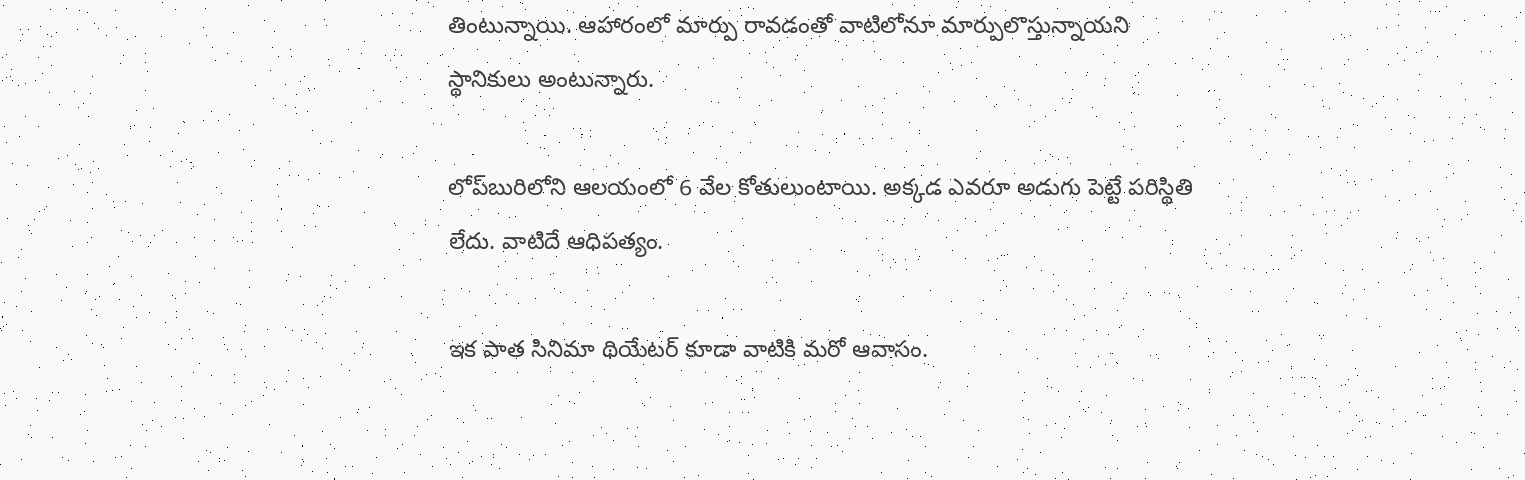తింటున్నాయి. ఆహారంలో మార్పు రావడంతో వాటిలోనూ మార్పులొస్తున్నాయని స్థానికులు అంటున్నారు.

లోప్‌బురిలోని ఆలయంలో 6 వేల కోతులుంటాయి. అక్కడ ఎవరూ అడుగు పెట్టే పరిస్థితి లేదు. వాటిదే ఆధిపత్యం.

ఇక పాత సినిమా థియేటర్ కూడా వాటికి మరో ఆవాసం.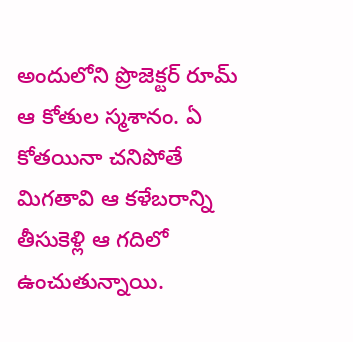అందులోని ప్రొజెక్టర్ రూమ్ ఆ కోతుల స్మశానం. ఏ కోతయినా చనిపోతే మిగతావి ఆ కళేబరాన్ని తీసుకెళ్లి ఆ గదిలో ఉంచుతున్నాయి.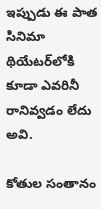ఇప్పుడు ఈ పాత సినిమా థియేటర్‌లోకి కూడా ఎవరినీ రానివ్వడం లేదు అవి.

కోతుల సంతానం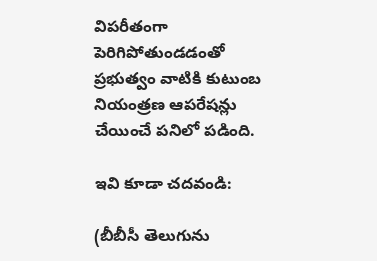విపరీతంగా పెరిగిపోతుండడంతో ప్రభుత్వం వాటికి కుటుంబ నియంత్రణ ఆపరేషన్లు చేయించే పనిలో పడింది.

ఇవి కూడా చదవండి:

(బీబీసీ తెలుగును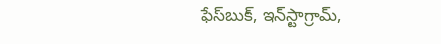ఫేస్‌బుక్, ఇన్‌స్టాగ్రామ్‌,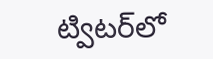ట్విటర్‌లో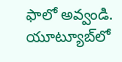ఫాలో అవ్వండి. యూట్యూబ్‌లో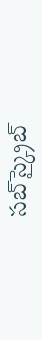సబ్‌స్క్రైబ్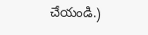చేయండి.)